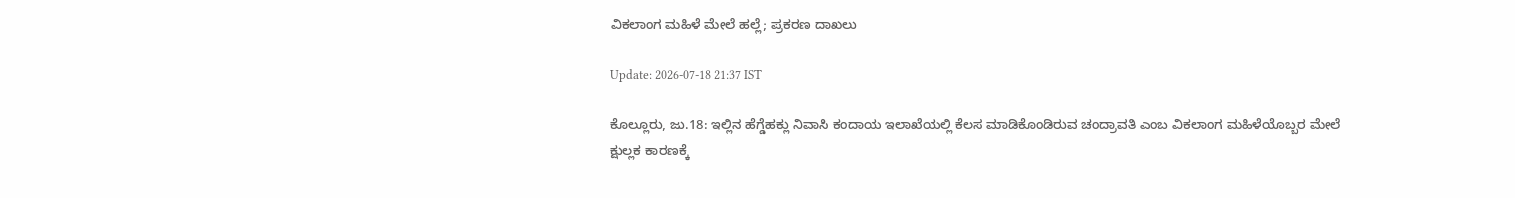ವಿಕಲಾಂಗ ಮಹಿಳೆ ಮೇಲೆ ಹಲ್ಲೆ; ಪ್ರಕರಣ ದಾಖಲು

Update: 2026-07-18 21:37 IST

ಕೊಲ್ಲೂರು, ಜು.18: ಇಲ್ಲಿನ ಹೆಗ್ಡೆಹಕ್ಲು ನಿವಾಸಿ ಕಂದಾಯ ಇಲಾಖೆಯಲ್ಲಿ ಕೆಲಸ ಮಾಡಿಕೊಂಡಿರುವ ಚಂದ್ರಾವತಿ ಎಂಬ ವಿಕಲಾಂಗ ಮಹಿಳೆಯೊಬ್ಬರ ಮೇಲೆ ಕ್ಷುಲ್ಲಕ ಕಾರಣಕ್ಕೆ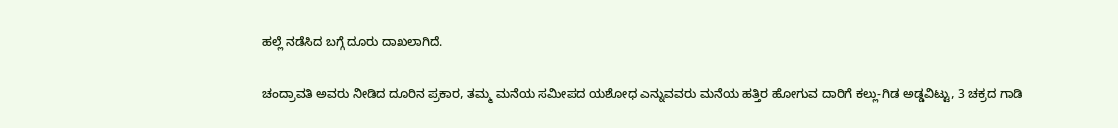ಹಲ್ಲೆ ನಡೆಸಿದ ಬಗ್ಗೆ ದೂರು ದಾಖಲಾಗಿದೆ.

ಚಂದ್ರಾವತಿ ಅವರು ನೀಡಿದ ದೂರಿನ ಪ್ರಕಾರ, ತಮ್ಮ ಮನೆಯ ಸಮೀಪದ ಯಶೋಧ ಎನ್ನುವವರು ಮನೆಯ ಹತ್ತಿರ ಹೋಗುವ ದಾರಿಗೆ ಕಲ್ಲು-ಗಿಡ ಅಡ್ಡವಿಟ್ಟು, 3 ಚಕ್ರದ ಗಾಡಿ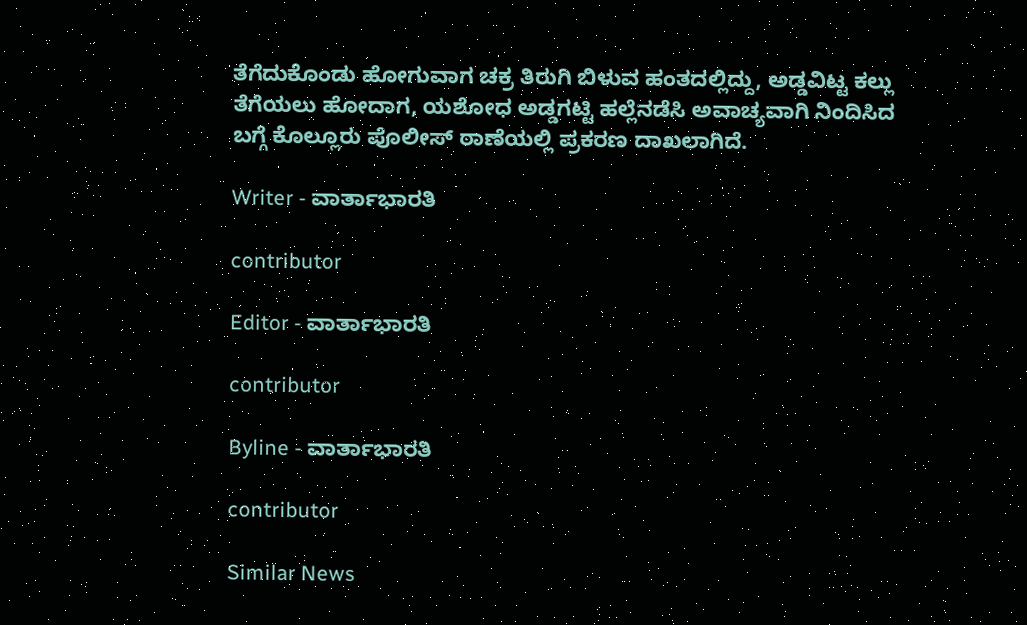ತೆಗೆದುಕೊಂಡು ಹೋಗುವಾಗ ಚಕ್ರ ತಿರುಗಿ ಬಿಳುವ ಹಂತದಲ್ಲಿದ್ದು, ಅಡ್ಡವಿಟ್ಟ ಕಲ್ಲು ತೆಗೆಯಲು ಹೋದಾಗ, ಯಶೋಧ ಅಡ್ಡಗಟ್ಟಿ ಹಲ್ಲೆನಡೆಸಿ ಅವಾಚ್ಯವಾಗಿ ನಿಂದಿಸಿದ ಬಗ್ಗೆ ಕೊಲ್ಲೂರು ಪೊಲೀಸ್ ಠಾಣೆಯಲ್ಲಿ ಪ್ರಕರಣ ದಾಖಲಾಗಿದೆ.

Writer - ವಾರ್ತಾಭಾರತಿ

contributor

Editor - ವಾರ್ತಾಭಾರತಿ

contributor

Byline - ವಾರ್ತಾಭಾರತಿ

contributor

Similar News